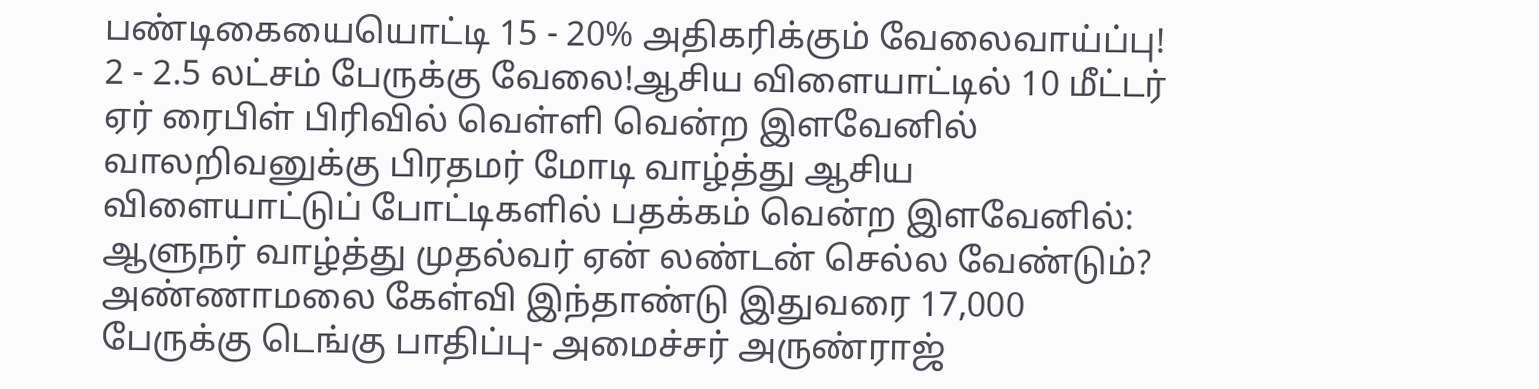பண்டிகையையொட்டி 15 - 20% அதிகரிக்கும் வேலைவாய்ப்பு! 2 - 2.5 லட்சம் பேருக்கு வேலை!ஆசிய விளையாட்டில் 10 மீட்டர் ஏர் ரைபிள் பிரிவில் வெள்ளி வென்ற இளவேனில் வாலறிவனுக்கு பிரதமர் மோடி வாழ்த்து ஆசிய விளையாட்டுப் போட்டிகளில் பதக்கம் வென்ற இளவேனில்: ஆளுநர் வாழ்த்து முதல்வர் ஏன் லண்டன் செல்ல வேண்டும்? அண்ணாமலை கேள்வி இந்தாண்டு இதுவரை 17,000 பேருக்கு டெங்கு பாதிப்பு- அமைச்சர் அருண்ராஜ்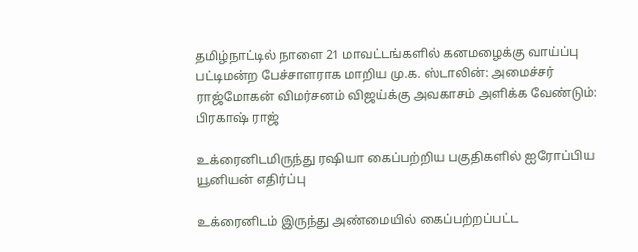தமிழ்நாட்டில் நாளை 21 மாவட்டங்களில் கனமழைக்கு வாய்ப்பு பட்டிமன்ற பேச்சாளராக மாறிய மு.க. ஸ்டாலின்: அமைச்சர் ராஜ்மோகன் விமர்சனம் விஜய்க்கு அவகாசம் அளிக்க வேண்டும்: பிரகாஷ் ராஜ்

உக்ரைனிடமிருந்து ரஷியா கைப்பற்றிய பகுதிகளில் ஐரோப்பிய யூனியன் எதிர்ப்பு

உக்ரைனிடம் இருந்து அண்மையில் கைப்பற்றப்பட்ட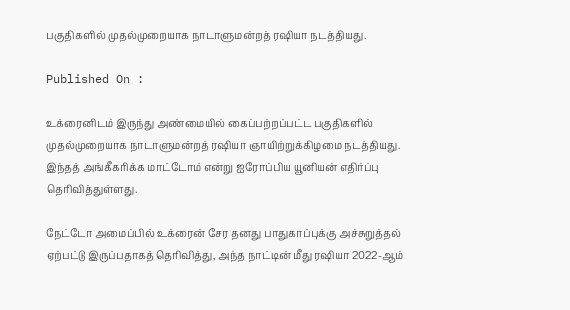பகுதிகளில் முதல்முறையாக நாடாளுமன்றத் ரஷியா நடத்தியது.

Published On :

உக்ரைனிடம் இருந்து அண்மையில் கைப்பற்றப்பட்ட பகுதிகளில் முதல்முறையாக நாடாளுமன்றத் ரஷியா ஞாயிற்றுக்கிழமை நடத்தியது. இந்தத் அங்கீகரிக்க மாட்டோம் என்று ஐரோப்பிய யூனியன் எதிர்ப்பு தெரிவித்துள்ளது.

நேட்டோ அமைப்பில் உக்ரைன் சேர தனது பாதுகாப்புக்கு அச்சுறுத்தல் ஏற்பட்டு இருப்பதாகத் தெரிவித்து, அந்த நாட்டின் மீது ரஷியா 2022-ஆம்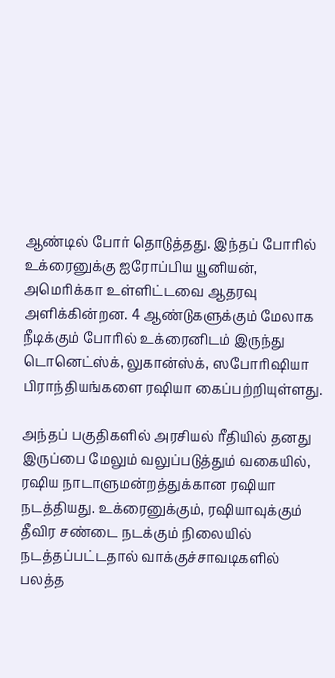ஆண்டில் போர் தொடுத்தது. இந்தப் போரில் உக்ரைனுக்கு ஐரோப்பிய யூனியன், அமெரிக்கா உள்ளிட்டவை ஆதரவு அளிக்கின்றன. 4 ஆண்டுகளுக்கும் மேலாக நீடிக்கும் போரில் உக்ரைனிடம் இருந்து டொனெட்ஸ்க், லுகான்ஸ்க், ஸபோரிஷியா பிராந்தியங்களை ரஷியா கைப்பற்றியுள்ளது.

அந்தப் பகுதிகளில் அரசியல் ரீதியில் தனது இருப்பை மேலும் வலுப்படுத்தும் வகையில், ரஷிய நாடாளுமன்றத்துக்கான ரஷியா நடத்தியது. உக்ரைனுக்கும், ரஷியாவுக்கும் தீவிர சண்டை நடக்கும் நிலையில் நடத்தப்பட்டதால் வாக்குச்சாவடிகளில் பலத்த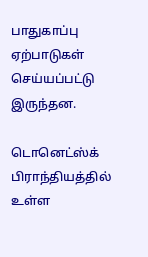பாதுகாப்பு ஏற்பாடுகள் செய்யப்பட்டு இருந்தன.

டொனெட்ஸ்க் பிராந்தியத்தில் உள்ள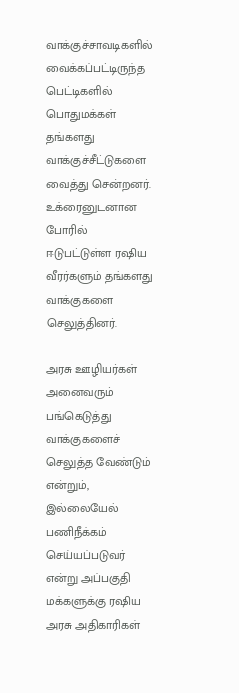வாக்குச்சாவடிகளில் வைக்கப்பட்டிருந்த பெட்டிகளில் பொதுமக்கள் தங்களது வாக்குச்சீட்டுகளை வைத்து சென்றனர். உக்ரைனுடனான போரில் ஈடுபட்டுள்ள ரஷிய வீரர்களும் தங்களது வாக்குகளை செலுத்தினர்.

அரசு ஊழியர்கள் அனைவரும் பங்கெடுத்து வாக்குகளைச் செலுத்த வேண்டும் என்றும், இல்லையேல் பணிநீக்கம் செய்யப்படுவர் என்று அப்பகுதி மக்களுக்கு ரஷிய அரசு அதிகாரிகள்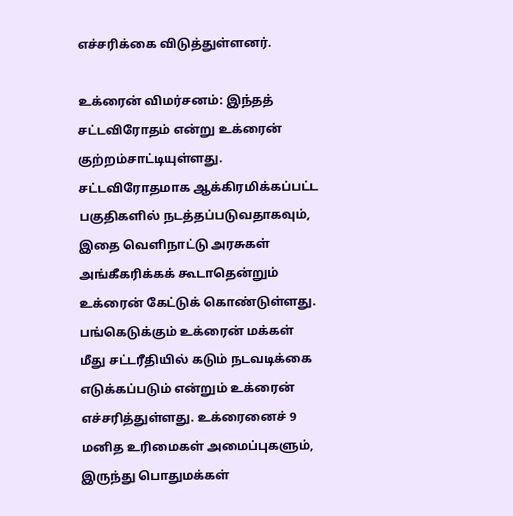எச்சரிக்கை விடுத்துள்ளனர்.

உக்ரைன் விமர்சனம்: இந்தத் சட்டவிரோதம் என்று உக்ரைன் குற்றம்சாட்டியுள்ளது. சட்டவிரோதமாக ஆக்கிரமிக்கப்பட்ட பகுதிகளில் நடத்தப்படுவதாகவும், இதை வெளிநாட்டு அரசுகள் அங்கீகரிக்கக் கூடாதென்றும் உக்ரைன் கேட்டுக் கொண்டுள்ளது. பங்கெடுக்கும் உக்ரைன் மக்கள் மீது சட்டரீதியில் கடும் நடவடிக்கை எடுக்கப்படும் என்றும் உக்ரைன் எச்சரித்துள்ளது. உக்ரைனைச் 9 மனித உரிமைகள் அமைப்புகளும், இருந்து பொதுமக்கள்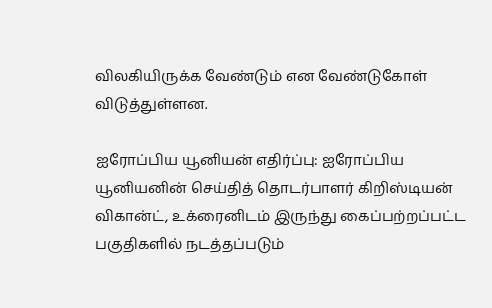விலகியிருக்க வேண்டும் என வேண்டுகோள் விடுத்துள்ளன.

ஐரோப்பிய யூனியன் எதிர்ப்பு: ஐரோப்பிய யூனியனின் செய்தித் தொடர்பாளர் கிறிஸ்டியன் விகான்ட், உக்ரைனிடம் இருந்து கைப்பற்றப்பட்ட பகுதிகளில் நடத்தப்படும்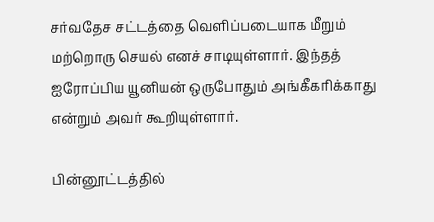சர்வதேச சட்டத்தை வெளிப்படையாக மீறும் மற்றொரு செயல் எனச் சாடியுள்ளார். இந்தத் ஐரோப்பிய யூனியன் ஒருபோதும் அங்கீகரிக்காது என்றும் அவர் கூறியுள்ளார்.

பின்னூட்டத்தில்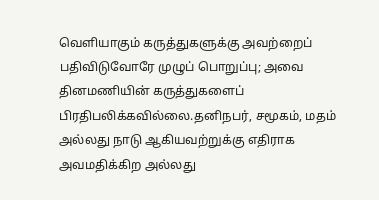வெளியாகும் கருத்துகளுக்கு அவற்றைப் பதிவிடுவோரே முழுப் பொறுப்பு; அவை தினமணியின் கருத்துகளைப் பிரதிபலிக்கவில்லை.தனிநபர், சமூகம், மதம் அல்லது நாடு ஆகியவற்றுக்கு எதிராக அவமதிக்கிற அல்லது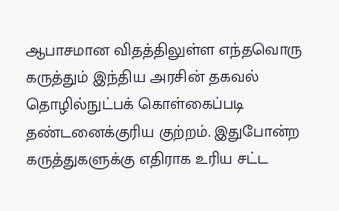ஆபாசமான விதத்திலுள்ள எந்தவொரு கருத்தும் இந்திய அரசின் தகவல் தொழில்நுட்பக் கொள்கைப்படி தண்டனைக்குரிய குற்றம். இதுபோன்ற கருத்துகளுக்கு எதிராக உரிய சட்ட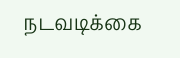நடவடிக்கை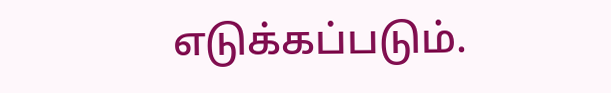எடுக்கப்படும்.